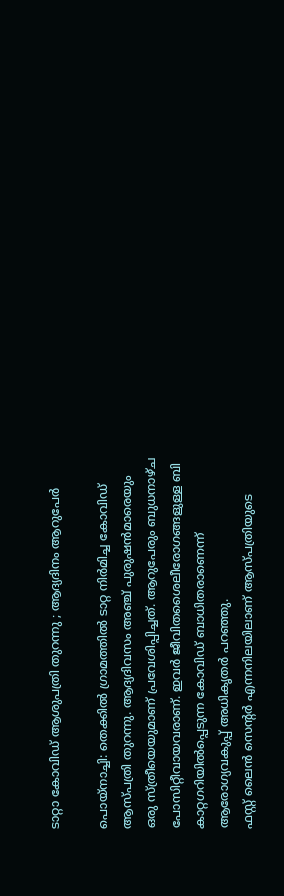ടാറ്റാ കോവിഡ് ആശുപത്രി തുറന്നു ; ആദ്യദിനം ആറുപേർ

പൊയ്നാച്ചി: തെക്കിൽ ഗ്രാമത്തിൽ ടാറ്റ നിർമിച്ച കോവിഡ് ആസ്പത്രി തുറന്നു. ആദ്യദിവസം അഞ്ച് പുരുഷൻമാരെയും ഒരു സ്ത്രീയെയുമാണ് പ്രവേശിപ്പിച്ചത്. ആറുപേരും ബുധനാഴ്ച പോസിറ്റീവായവരാണ്. ഇവർ ജീവിതശൈലീരോഗങ്ങളുള്ള ബി കാറ്റഗറിയിൽപ്പെടുന്ന കോവിഡ് ബാധിതരാണെന്ന് ആരോഗ്യവകുപ്പ് അധികൃതർ പറഞ്ഞു.
ഫസ്റ്റ് ലൈൻ സെന്റർ എന്നനിലയിലാണ് ആസ്പത്രിയുടെ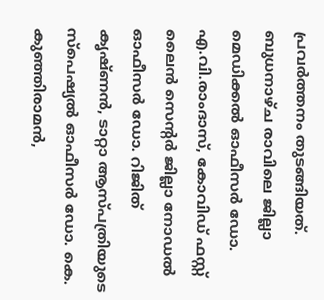പ്രവർത്തനം തുടങ്ങിയത്.
ബുധനാഴ്ച രാവിലെ ജില്ലാ മെഡിക്കൽ ഓഫീസർ ഡോ. എ.വി.രാംദാസ്, കോവിഡ് ഫസ്റ്റ് ലൈൻ സെന്റർ ജില്ലാ നോഡൽ ഓഫീസർ ഡോ. റിജിത് കൃഷ്ണൻ, ടാറ്റാ ആസ്പത്രിയുടെ സ്പെഷ്യൽ ഓഫീസർ ഡോ. കെ. കുഞ്ഞിരാമൻ,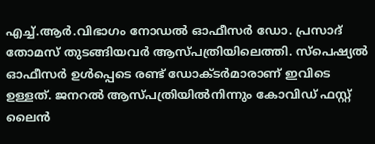എച്ച്.ആർ.വിഭാഗം നോഡൽ ഓഫീസർ ഡോ. പ്രസാദ് തോമസ് തുടങ്ങിയവർ ആസ്പത്രിയിലെത്തി. സ്പെഷ്യൽ ഓഫീസർ ഉൾപ്പെടെ രണ്ട് ഡോക്ടർമാരാണ് ഇവിടെ ഉള്ളത്. ജനറൽ ആസ്പത്രിയിൽനിന്നും കോവിഡ് ഫസ്റ്റ് ലൈൻ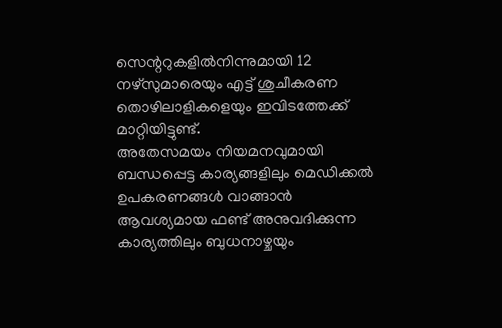സെന്ററുകളിൽനിന്നുമായി 12 നഴ്സുമാരെയും എട്ട് ശുചീകരണ തൊഴിലാളികളെയും ഇവിടത്തേക്ക് മാറ്റിയിട്ടുണ്ട്.
അതേസമയം നിയമനവുമായി ബന്ധപ്പെട്ട കാര്യങ്ങളിലും മെഡിക്കൽ ഉപകരണങ്ങൾ വാങ്ങാൻ ആവശ്യമായ ഫണ്ട് അനുവദിക്കുന്ന കാര്യത്തിലും ബുധനാഴ്ചയും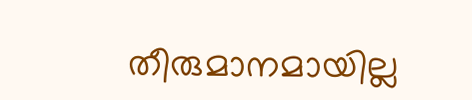തീരുമാനമായില്ല